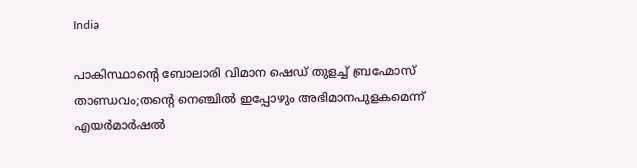India

പാകിസ്ഥാന്റെ ബോലാരി വിമാന ഷെഡ് തുളച്ച് ബ്രഹ്മോസ് താണ്ഡവം;തന്റെ നെഞ്ചില്‍ ഇപ്പോഴും അഭിമാനപുളകമെന്ന് എയര്‍മാര്‍ഷല്‍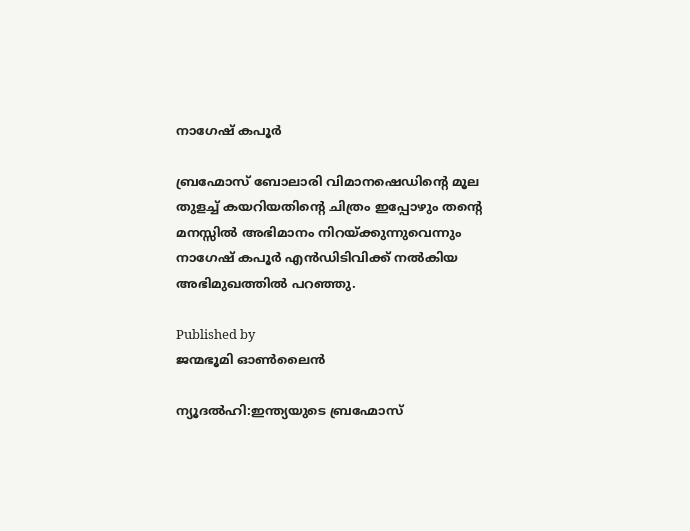നാഗേഷ് കപൂര്‍

ബ്രഹ്മോസ് ബോലാരി വിമാനഷെഡിന്‍റെ മൂല തുളച്ച് കയറിയതിന്‍റെ ചിത്രം ഇപ്പോഴും തന്‍റെ മനസ്സില്‍ അഭിമാനം നിറയ്ക്കുന്നുവെന്നും നാഗേഷ് കപൂര്‍ എന്‍ഡിടിവിക്ക് നല്‍കിയ അഭിമുഖത്തില്‍ പറഞ്ഞു.

Published by
ജന്മഭൂമി ഓണ്‍ലൈന്‍

ന്യൂദല്‍ഹി:ഇന്ത്യയുടെ ബ്രഹ്മോസ്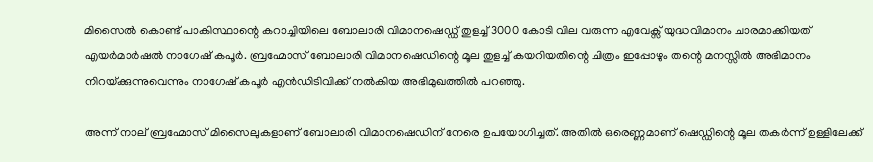മിസൈല്‍ കൊണ്ട് പാകിസ്ഥാന്റെ കറാച്ചിയിലെ ബോലാരി വിമാനഷെഡ്ഡ് തുളച്ച് 3000 കോടി വില വരുന്ന എവേക്സ് യുദ്ധവിമാനം ചാരമാക്കിയത് എയര്‍മാര്‍ഷല്‍ നാഗേഷ് കപൂര്‍. ബ്രഹ്മോസ് ബോലാരി വിമാനഷെഡിന്റെ മൂല തുളച്ച് കയറിയതിന്റെ ചിത്രം ഇപ്പോഴും തന്റെ മനസ്സില്‍ അഭിമാനം നിറയ്‌ക്കുന്നുവെന്നും നാഗേഷ് കപൂര്‍ എന്‍ഡിടിവിക്ക് നല്‍കിയ അഭിമുഖത്തില്‍ പറഞ്ഞു.

അന്ന് നാല് ബ്രഹ്മോസ് മിസൈലുകളാണ് ബോലാരി വിമാനഷെഡിന് നേരെ ഉപയോഗിച്ചത്. അതില്‍ ഒരെണ്ണമാണ് ഷെഡ്ഡിന്റെ മൂല തകര്‍ന്ന് ഉള്ളിലേക്ക്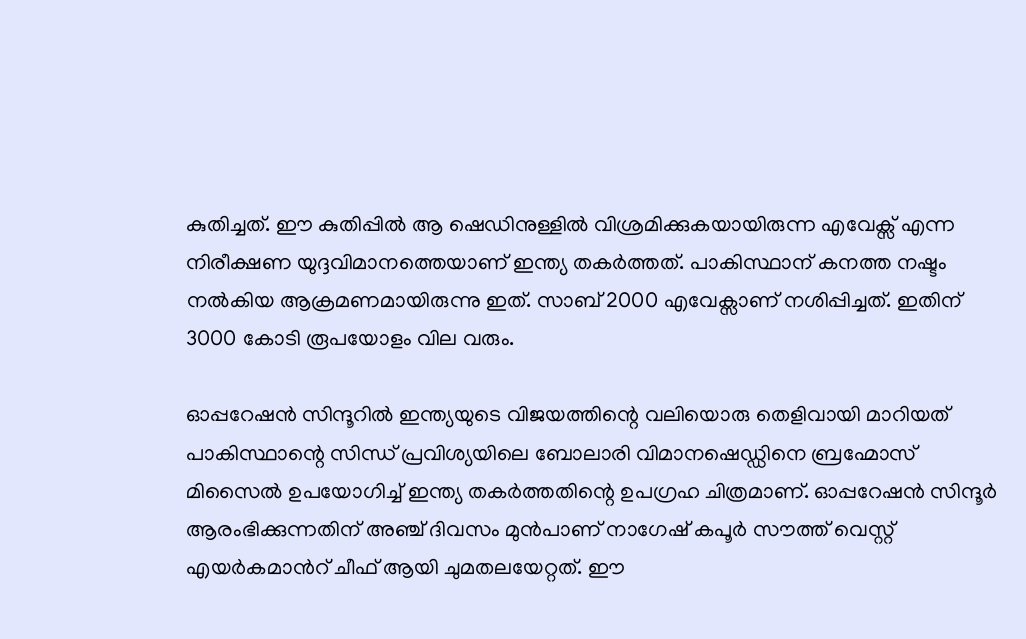കുതിച്ചത്. ഈ കുതിപ്പില്‍ ആ ഷെഡിനുള്ളില്‍ വിശ്രമിക്കുകയായിരുന്ന എവേക്സ് എന്ന നിരീക്ഷണ യുദ്ദവിമാനത്തെയാണ് ഇന്ത്യ തകര്‍ത്തത്. പാകിസ്ഥാന് കനത്ത നഷ്ടം നല്‍കിയ ആക്രമണമായിരുന്നു ഇത്. സാബ് 2000 എവേക്സാണ് നശിപ്പിച്ചത്. ഇതിന് 3000 കോടി രൂപയോളം വില വരും.

ഓപ്പറേഷന്‍ സിന്ദൂറില്‍ ഇന്ത്യയുടെ വിജയത്തിന്റെ വലിയൊരു തെളിവായി മാറിയത് പാകിസ്ഥാന്റെ സിന്ധ് പ്രവിശ്യയിലെ ബോലാരി വിമാനഷെഡ്ഡിനെ ബ്രഹ്മോസ് മിസൈല്‍ ഉപയോഗിച്ച് ഇന്ത്യ തകര്‍ത്തതിന്റെ ഉപഗ്രഹ ചിത്രമാണ്. ഓപ്പറേഷന്‍ സിന്ദൂര്‍ ആരംഭിക്കുന്നതിന് അഞ്ച് ദിവസം മുന്‍പാണ് നാഗേഷ് കപൂര്‍ സൗത്ത് വെസ്റ്റ് എയര്‍കമാന്‍റ് ചീഫ് ആയി ചുമതലയേറ്റത്. ഈ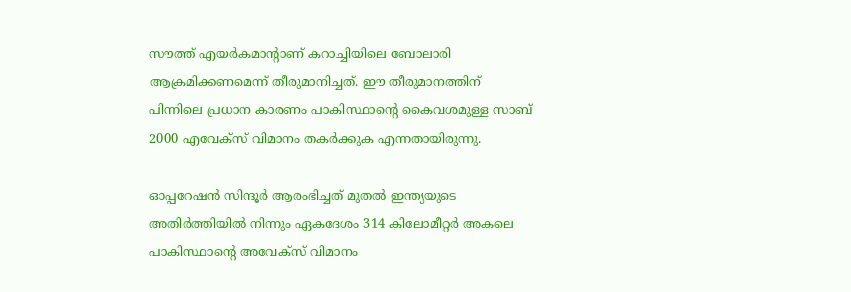സൗത്ത് എയര്‍കമാന്‍റാണ് കറാച്ചിയിലെ ബോലാരി ആക്രമിക്കണമെന്ന് തീരുമാനിച്ചത്. ഈ തീരുമാനത്തിന് പിന്നിലെ പ്രധാന കാരണം പാകിസ്ഥാന്റെ കൈവശമുള്ള സാബ് 2000 എവേക്സ് വിമാനം തകര്‍ക്കുക എന്നതായിരുന്നു.

ഓപ്പറേഷന്‍ സിന്ദൂര്‍ ആരംഭിച്ചത് മുതല്‍ ഇന്ത്യയുടെ അതിര്‍ത്തിയില്‍ നിന്നും ഏകദേശം 314 കിലോമീറ്റര്‍ അകലെ പാകിസ്ഥാന്റെ അവേക്സ് വിമാനം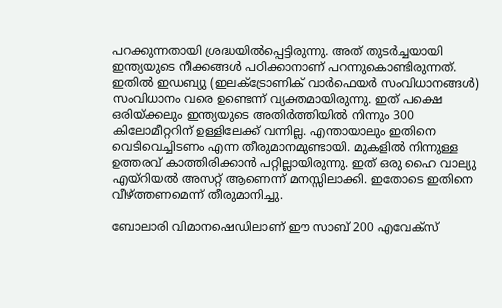പറക്കുന്നതായി ശ്രദ്ധയില്‍പ്പെട്ടിരുന്നു. അത് തുടര്‍ച്ചയായി ഇന്ത്യയുടെ നീക്കങ്ങള്‍ പഠിക്കാനാണ് പറന്നുകൊണ്ടിരുന്നത്. ഇതില്‍ ഇഡബ്യു (ഇലക്ട്രോണിക് വാര്‍ഫെയര്‍ സംവിധാനങ്ങള്‍) സംവിധാനം വരെ ഉണ്ടെന്ന് വ്യക്തമായിരുന്നു. ഇത് പക്ഷെ ഒരിയ്‌ക്കലും ഇന്ത്യയുടെ അതിര്‍ത്തിയില്‍ നിന്നും 300 കിലോമീറ്ററിന് ഉള്ളിലേക്ക് വന്നില്ല. എന്തായാലും ഇതിനെ വെടിവെച്ചിടണം എന്ന തീരുമാനമുണ്ടായി. മുകളില്‍ നിന്നുള്ള ഉത്തരവ് കാത്തിരിക്കാന്‍ പറ്റില്ലായിരുന്നു. ഇത് ഒരു ഹൈ വാല്യു എയ്റിയല്‍ അസറ്റ് ആണെന്ന് മനസ്സിലാക്കി. ഇതോടെ ഇതിനെ വീഴ്‌ത്തണമെന്ന് തീരുമാനിച്ചു.

ബോലാരി വിമാനഷെഡിലാണ് ഈ സാബ് 200 എവേക്സ്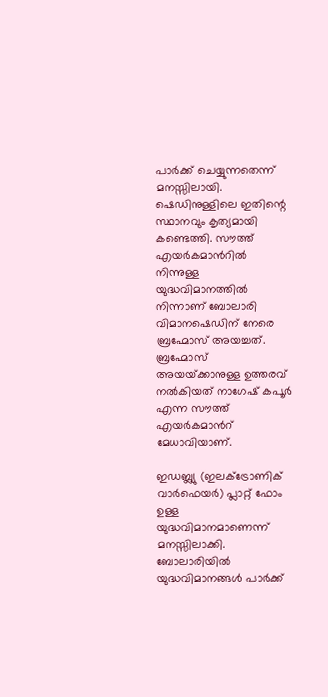പാര്‍ക്ക് ചെയ്യുന്നതെന്ന് മനസ്സിലായി. ഷെഡിനുള്ളിലെ ഇതിന്റെ സ്ഥാനവും കൃത്യമായി കണ്ടെത്തി. സൗത്ത് എയര്‍കമാന്‍റില്‍ നിന്നുള്ള യുദ്ധവിമാനത്തില്‍ നിന്നാണ് ബോലാരി വിമാനഷെഡിന് നേരെ ബ്രഹ്മോസ് അയച്ചത്. ബ്രഹ്മോസ് അയയ്‌ക്കാനുള്ള ഉത്തരവ് നല്‍കിയത് നാഗേഷ് കപൂര്‍ എന്ന സൗത്ത് എയര്‍കമാന്‍റ് മേധാവിയാണ്.

ഇഡബ്ല്യു (ഇലക്ട്രോണിക് വാര്‍ഫെയര്‍) പ്ലാറ്റ് ഫോം ഉള്ള യുദ്ധവിമാനമാണെന്ന് മനസ്സിലാക്കി. ബോലാരിയില്‍ യുദ്ധവിമാനങ്ങള്‍ പാര്‍ക്ക്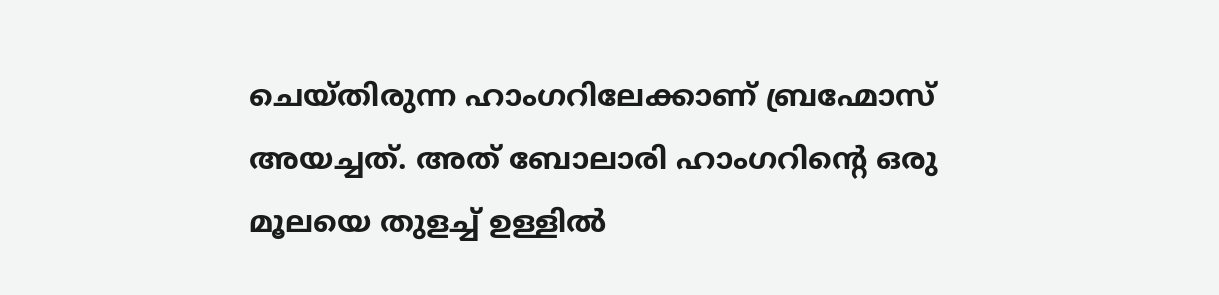ചെയ്തിരുന്ന ഹാംഗറിലേക്കാണ് ബ്രഹ്മോസ് അയച്ചത്. അത് ബോലാരി ഹാംഗറിന്റെ ഒരു മൂലയെ തുളച്ച് ഉള്ളില്‍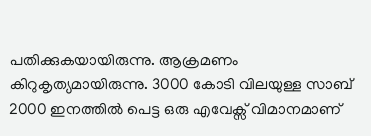പതിക്കുകയായിരുന്നു. ആക്രമണം കിറുകൃത്യമായിരുന്നു. 3000 കോടി വിലയുള്ള സാബ് 2000 ഇനത്തില്‍ പെട്ട ഒരു എവേക്സ് വിമാനമാണ്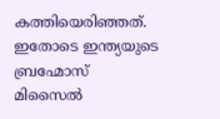കത്തിയെരിഞ്ഞത്. ഇതോടെ ഇന്ത്യയുടെ ബ്രഹ്മോസ് മിസൈല്‍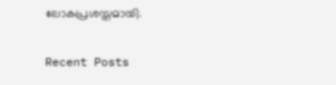ലോകപ്രശസ്തമായി.

Recent Posts